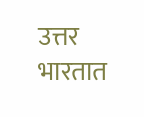उत्तर भारतात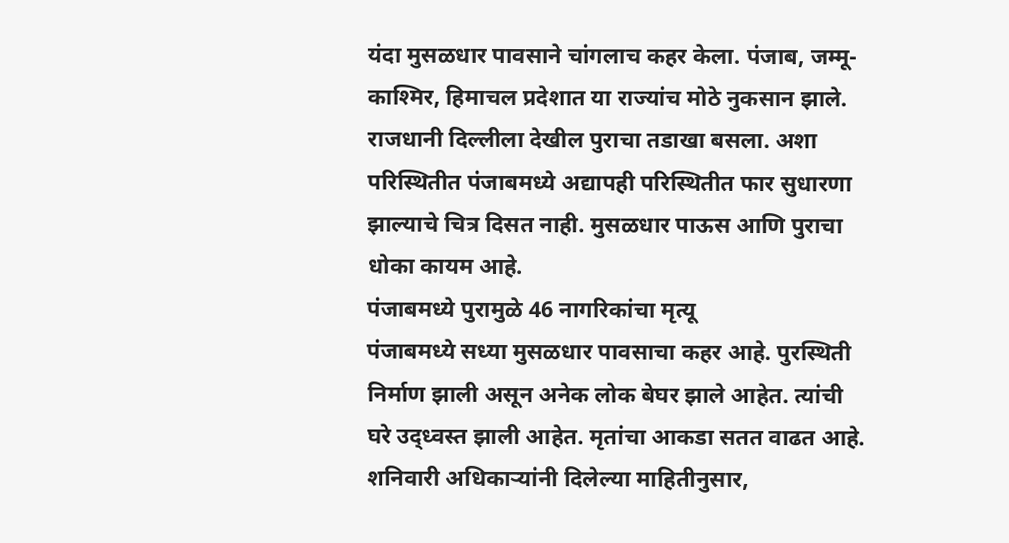यंदा मुसळधार पावसाने चांगलाच कहर केला. पंजाब, जम्मू-काश्मिर, हिमाचल प्रदेशात या राज्यांच मोठे नुकसान झाले. राजधानी दिल्लीला देखील पुराचा तडाखा बसला. अशा परिस्थितीत पंजाबमध्ये अद्यापही परिस्थितीत फार सुधारणा झाल्याचे चित्र दिसत नाही. मुसळधार पाऊस आणि पुराचा धोका कायम आहे.
पंजाबमध्ये पुरामुळे 46 नागरिकांचा मृत्यू
पंजाबमध्ये सध्या मुसळधार पावसाचा कहर आहे. पुरस्थिती निर्माण झाली असून अनेक लोक बेघर झाले आहेत. त्यांची घरे उद्ध्वस्त झाली आहेत. मृतांचा आकडा सतत वाढत आहे. शनिवारी अधिकाऱ्यांनी दिलेल्या माहितीनुसार,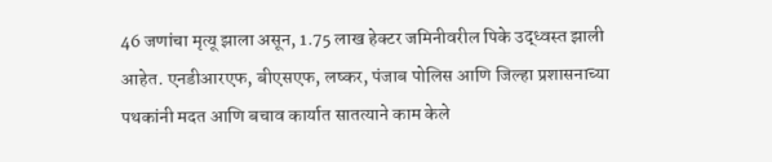46 जणांचा मृत्यू झाला असून, 1.75 लाख हेक्टर जमिनीवरील पिके उद्ध्वस्त झाली आहेत. एनडीआरएफ, बीएसएफ, लष्कर, पंजाब पोलिस आणि जिल्हा प्रशासनाच्या पथकांनी मदत आणि बचाव कार्यात सातत्याने काम केले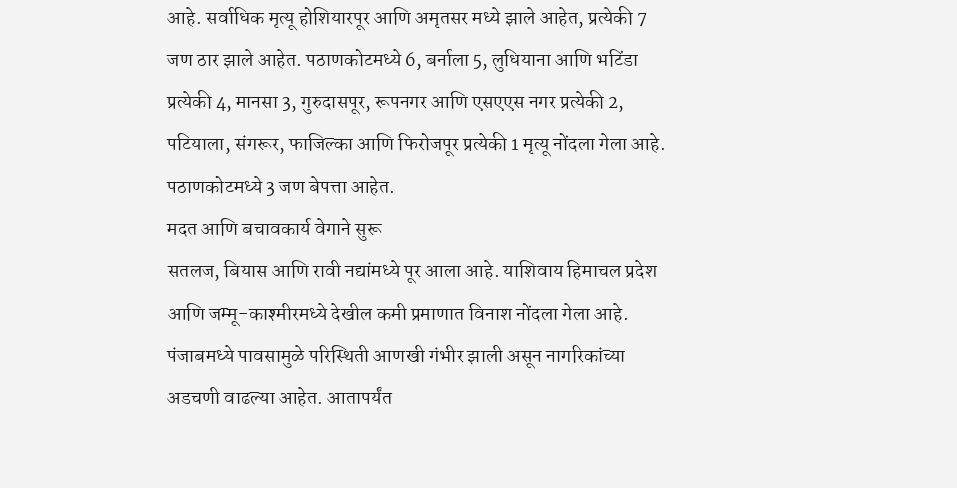आहे. सर्वाधिक मृत्यू होशियारपूर आणि अमृतसर मध्ये झाले आहेत, प्रत्येकी 7 जण ठार झाले आहेत. पठाणकोटमध्ये 6, बर्नाला 5, लुधियाना आणि भटिंडा प्रत्येकी 4, मानसा 3, गुरुदासपूर, रूपनगर आणि एसएएस नगर प्रत्येकी 2, पटियाला, संगरूर, फाजिल्का आणि फिरोजपूर प्रत्येकी 1 मृत्यू नोंदला गेला आहे. पठाणकोटमध्ये 3 जण बेपत्ता आहेत.
मदत आणि बचावकार्य वेगाने सुरू
सतलज, बियास आणि रावी नद्यांमध्ये पूर आला आहे. याशिवाय हिमाचल प्रदेश आणि जम्मू-काश्मीरमध्ये देखील कमी प्रमाणात विनाश नोंदला गेला आहे. पंजाबमध्ये पावसामुळे परिस्थिती आणखी गंभीर झाली असून नागरिकांच्या अडचणी वाढल्या आहेत. आतापर्यंत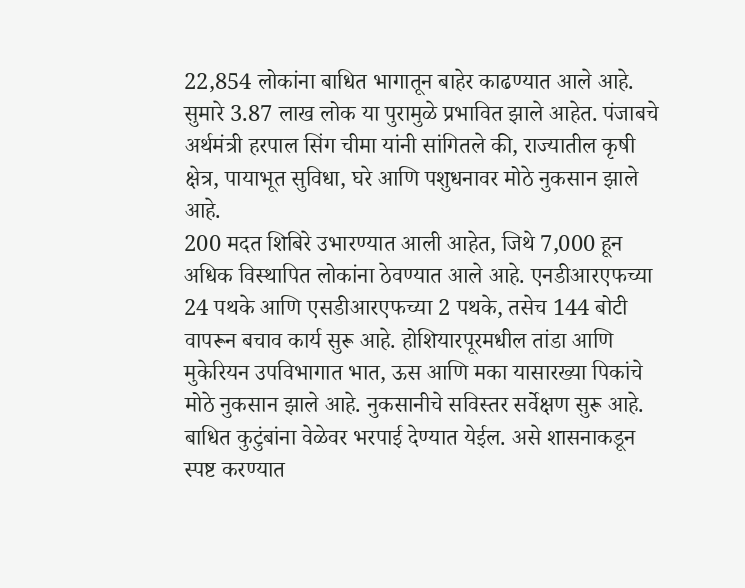22,854 लोकांना बाधित भागातून बाहेर काढण्यात आले आहे. सुमारे 3.87 लाख लोक या पुरामुळे प्रभावित झाले आहेत. पंजाबचे अर्थमंत्री हरपाल सिंग चीमा यांनी सांगितले की, राज्यातील कृषी क्षेत्र, पायाभूत सुविधा, घरे आणि पशुधनावर मोठे नुकसान झाले आहे.
200 मदत शिबिरे उभारण्यात आली आहेत, जिथे 7,000 हून अधिक विस्थापित लोकांना ठेवण्यात आले आहे. एनडीआरएफच्या 24 पथके आणि एसडीआरएफच्या 2 पथके, तसेच 144 बोटी वापरून बचाव कार्य सुरू आहे. होशियारपूरमधील तांडा आणि मुकेरियन उपविभागात भात, ऊस आणि मका यासारख्या पिकांचे मोठे नुकसान झाले आहे. नुकसानीचे सविस्तर सर्वेक्षण सुरू आहे. बाधित कुटुंबांना वेळेवर भरपाई देण्यात येईल. असे शासनाकडून स्पष्ट करण्यात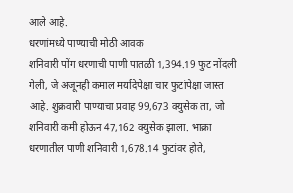आले आहे.
धरणांमध्ये पाण्याची मोठी आवक
शनिवारी पोंग धरणाची पाणी पातळी 1,394.19 फुट नोंदली गेली, जे अजूनही कमाल मर्यादेपेक्षा चार फुटांपेक्षा जास्त आहे. शुक्रवारी पाण्याचा प्रवाह 99,673 क्युसेक ता, जो शनिवारी कमी होऊन 47,162 क्युसेक झाला. भाक्रा धरणातील पाणी शनिवारी 1,678.14 फुटांवर होते,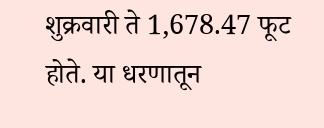शुक्रवारी ते 1,678.47 फूट होते. या धरणातून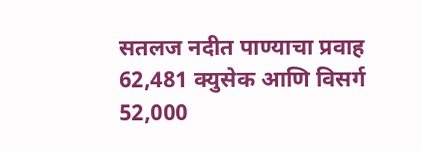सतलज नदीत पाण्याचा प्रवाह 62,481 क्युसेक आणि विसर्ग 52,000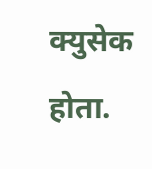क्युसेक होता.